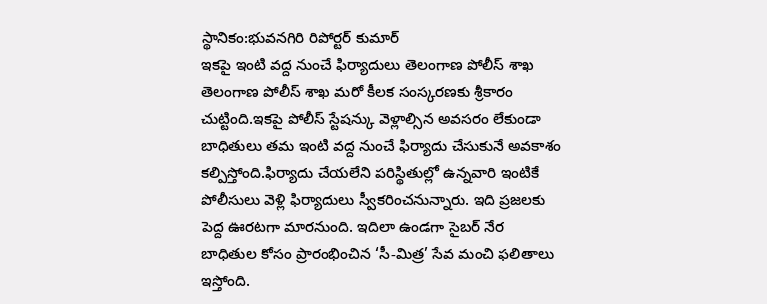స్థానికం:భువనగిరి రిపోర్టర్ కుమార్
ఇకపై ఇంటి వద్ద నుంచే ఫిర్యాదులు తెలంగాణ పోలీస్ శాఖ తెలంగాణ పోలీస్ శాఖ మరో కీలక సంస్కరణకు శ్రీకారం చుట్టింది.ఇకపై పోలీస్ స్టేషన్కు వెళ్లాల్సిన అవసరం లేకుండా బాధితులు తమ ఇంటి వద్ద నుంచే ఫిర్యాదు చేసుకునే అవకాశం కల్పిస్తోంది.ఫిర్యాదు చేయలేని పరిస్థితుల్లో ఉన్నవారి ఇంటికే పోలీసులు వెళ్లి ఫిర్యాదులు స్వీకరించనున్నారు. ఇది ప్రజలకు పెద్ద ఊరటగా మారనుంది. ఇదిలా ఉండగా సైబర్ నేర బాధితుల కోసం ప్రారంభించిన ‘సీ-మిత్ర’ సేవ మంచి ఫలితాలు ఇస్తోంది.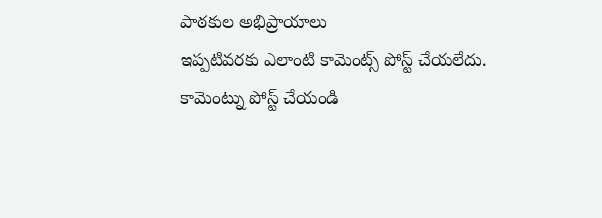పాఠకుల అభిప్రాయాలు
ఇప్పటివరకు ఎలాంటి కామెంట్స్ పోస్ట్ చేయలేదు.
కామెంట్ను పోస్ట్ చేయండి